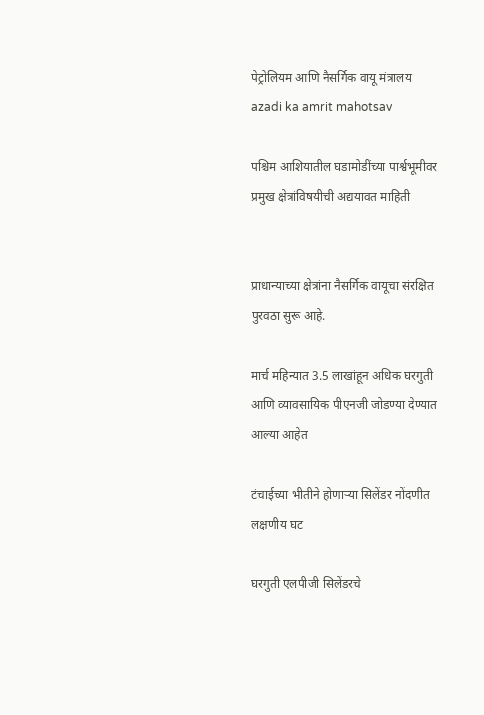पेट्रोलियम आणि नैसर्गिक वायू मंत्रालय
azadi ka amrit mahotsav

पश्चिम आशियातील घडामोडींच्या पार्श्वभूमीवर प्रमुख क्षेत्रांविषयीची अद्ययावत माहिती


प्राधान्याच्या क्षेत्रांना नैसर्गिक वायूचा संरक्षित पुरवठा सुरू आहे.

मार्च महिन्यात 3.5 लाखांहून अधिक घरगुती आणि व्यावसायिक पीएनजी जोडण्या देण्यात आल्या आहेत

टंचाईच्या भीतीने होणाऱ्या सिलेंडर नोंदणीत लक्षणीय घट

घरगुती एलपीजी सिलेंडरचे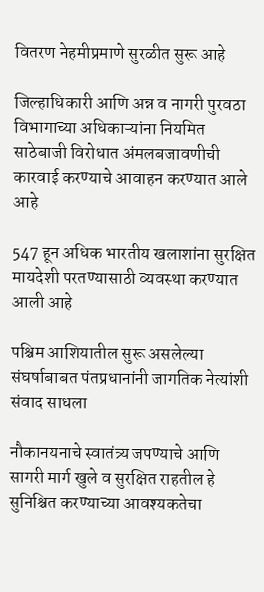वितरण नेहमीप्रमाणे सुरळीत सुरू आहे

जिल्हाधिकारी आणि अन्न व नागरी पुरवठा विभागाच्या अधिकाऱ्यांना नियमित साठेबाजी विरोधात अंमलबजावणीची कारवाई करण्याचे आवाहन करण्यात आले आहे

547 हून अधिक भारतीय खलाशांना सुरक्षित मायदेशी परतण्यासाठी व्यवस्था करण्यात आली आहे

पश्चिम आशियातील सुरू असलेल्या संघर्षाबाबत पंतप्रधानांनी जागतिक नेत्यांशी संवाद साधला

नौकानयनाचे स्वातंत्र्य जपण्याचे आणि सागरी मार्ग खुले व सुरक्षित राहतील हे सुनिश्चित करण्याच्या आवश्यकतेचा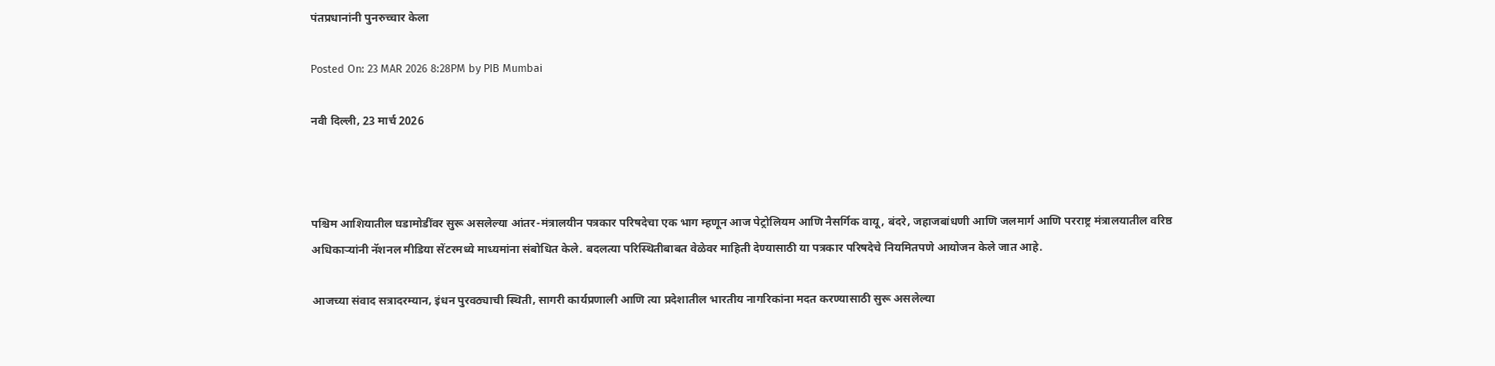पंतप्रधानांनी पुनरुच्चार केला

Posted On: 23 MAR 2026 8:28PM by PIB Mumbai

नवी दिल्‍ली, 23 मार्च 2026



पश्चिम आशियातील घडामोडींवर सुरू असलेल्या आंतर-मंत्रालयीन पत्रकार परिषदेचा एक भाग म्हणून आज पेट्रोलियम आणि नैसर्गिक वायू, बंदरे, जहाजबांधणी आणि जलमार्ग आणि परराष्ट्र मंत्रालयातील वरिष्ठ अधिकाऱ्यांनी नॅशनल मीडिया सेंटरमध्ये माध्यमांना संबोधित केले. बदलत्या परिस्थितीबाबत वेळेवर माहिती देण्यासाठी या पत्रकार परिषदेचे नियमितपणे आयोजन केले जात आहे.

आजच्या संवाद सत्रादरम्यान, इंधन पुरवठ्याची स्थिती, सागरी कार्यप्रणाली आणि त्या प्रदेशातील भारतीय नागरिकांना मदत करण्यासाठी सुरू असलेल्या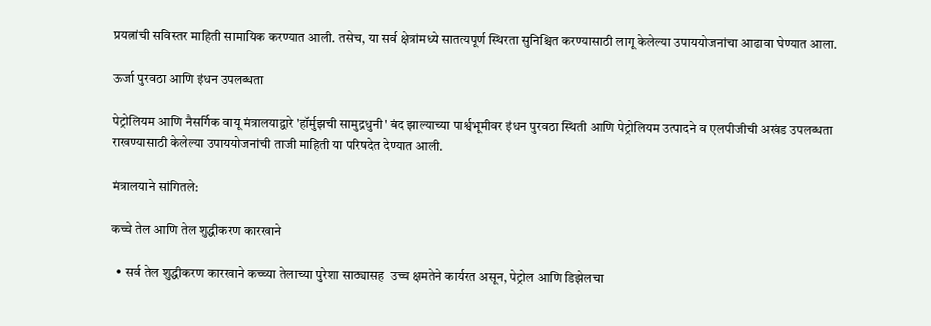प्रयत्नांची सविस्तर माहिती सामायिक करण्यात आली. तसेच, या सर्व क्षेत्रांमध्ये सातत्यपूर्ण स्थिरता सुनिश्चित करण्यासाठी लागू केलेल्या उपाययोजनांचा आढावा घेण्यात आला.

ऊर्जा पुरवठा आणि इंधन उपलब्धता

पेट्रोलियम आणि नैसर्गिक वायू मंत्रालयाद्वारे 'हॉर्मुझची सामुद्रधुनी' बंद झाल्याच्या पार्श्वभूमीवर इंधन पुरवठा स्थिती आणि पेट्रोलियम उत्पादने व एलपीजीची अखंड उपलब्धता राखण्यासाठी केलेल्या उपाययोजनांची ताजी माहिती या परिषदेत देण्यात आली.

मंत्रालयाने सांगितले:

कच्चे तेल आणि तेल शुद्धीकरण कारखाने

  • सर्व तेल शुद्धीकरण कारखाने कच्च्या तेलाच्या पुरेशा साठ्यासह  उच्च क्षमतेने कार्यरत असून, पेट्रोल आणि डिझेलचा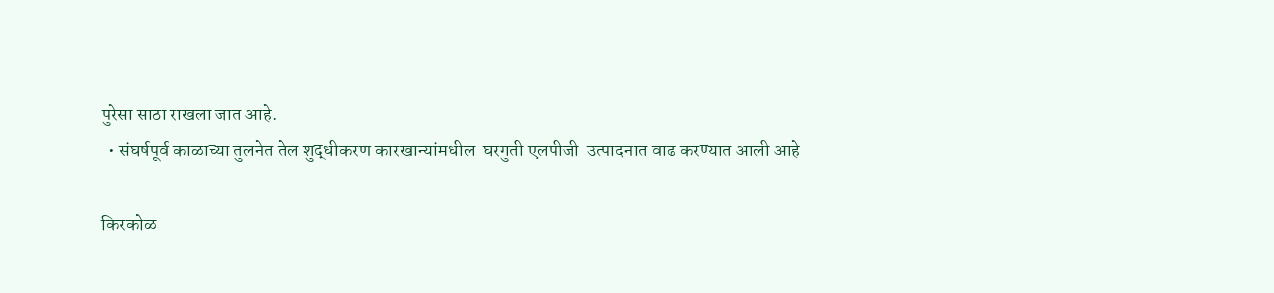पुरेसा साठा राखला जात आहे.
  • संघर्षपूर्व काळाच्या तुलनेत तेल शुद्धीकरण कारखान्यांमधील  घरगुती एलपीजी  उत्पादनात वाढ करण्यात आली आहे

किरकोळ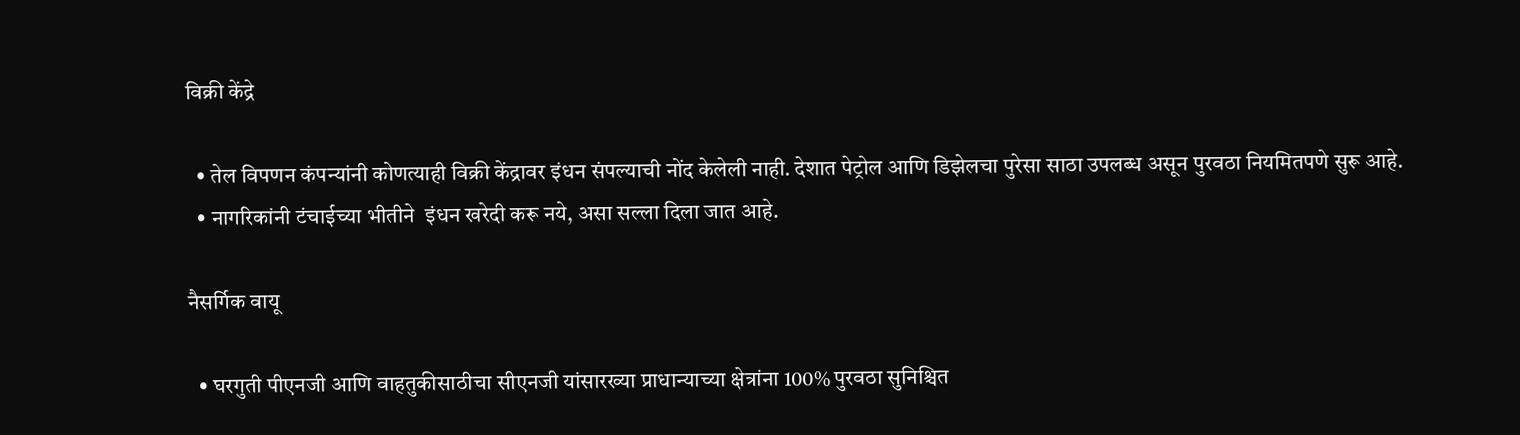विक्री केंद्रे

  • तेल विपणन कंपन्यांनी कोणत्याही विक्री केंद्रावर इंधन संपल्याची नोंद केलेली नाही. देशात पेट्रोल आणि डिझेलचा पुरेसा साठा उपलब्ध असून पुरवठा नियमितपणे सुरू आहे.
  • नागरिकांनी टंचाईच्या भीतीने  इंधन खरेदी करू नये, असा सल्ला दिला जात आहे.

नैसर्गिक वायू

  • घरगुती पीएनजी आणि वाहतुकीसाठीचा सीएनजी यांसारख्या प्राधान्याच्या क्षेत्रांना 100% पुरवठा सुनिश्चित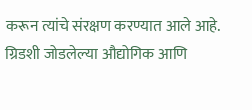करून त्यांचे संरक्षण करण्यात आले आहे. ग्रिडशी जोडलेल्या औद्योगिक आणि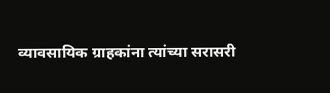व्यावसायिक ग्राहकांना त्यांच्या सरासरी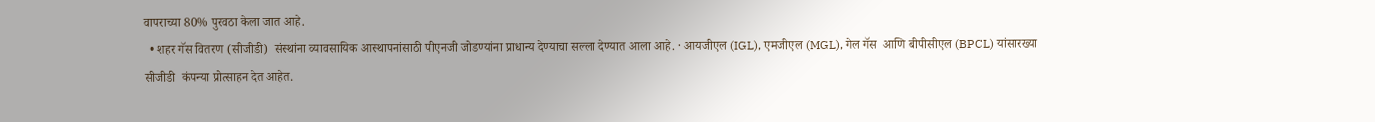वापराच्या 80% पुरवठा केला जात आहे.
  • शहर गॅस वितरण (सीजीडी)  संस्थांना व्यावसायिक आस्थापनांसाठी पीएनजी जोडण्यांना प्राधान्य देण्याचा सल्ला देण्यात आला आहे. · आयजीएल (IGL), एमजीएल (MGL), गेल गॅस  आणि बीपीसीएल (BPCL) यांसारख्या सीजीडी  कंपन्या प्रोत्साहन देत आहेत.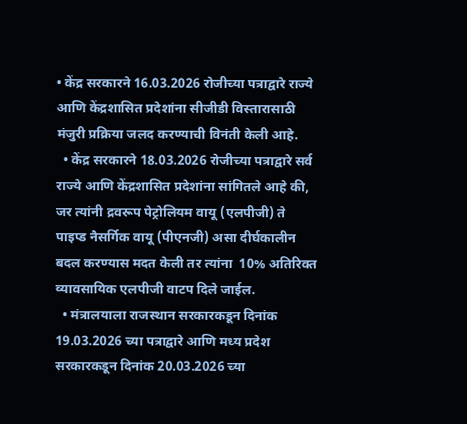• केंद्र सरकारने 16.03.2026 रोजीच्या पत्राद्वारे राज्ये आणि केंद्रशासित प्रदेशांना सीजीडी विस्तारासाठी मंजुरी प्रक्रिया जलद करण्याची विनंती केली आहे.
  • केंद्र सरकारने 18.03.2026 रोजीच्या पत्राद्वारे सर्व राज्ये आणि केंद्रशासित प्रदेशांना सांगितले आहे की, जर त्यांनी द्रवरूप पेट्रोलियम वायू (एलपीजी) ते पाइप्ड नैसर्गिक वायू (पीएनजी) असा दीर्घकालीन बदल करण्यास मदत केली तर त्यांना  10% अतिरिक्त व्यावसायिक एलपीजी वाटप दिले जाईल.
  • मंत्रालयाला राजस्थान सरकारकडून दिनांक 19.03.2026 च्या पत्राद्वारे आणि मध्य प्रदेश सरकारकडून दिनांक 20.03.2026 च्या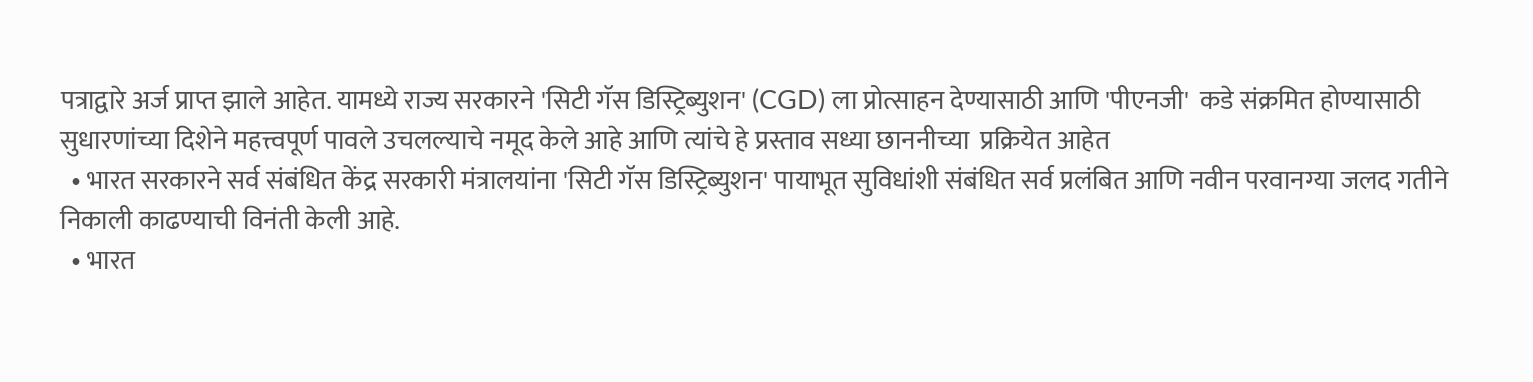पत्राद्वारे अर्ज प्राप्त झाले आहेत. यामध्ये राज्य सरकारने 'सिटी गॅस डिस्ट्रिब्युशन' (CGD) ला प्रोत्साहन देण्यासाठी आणि 'पीएनजी'  कडे संक्रमित होण्यासाठी सुधारणांच्या दिशेने महत्त्वपूर्ण पावले उचलल्याचे नमूद केले आहे आणि त्यांचे हे प्रस्ताव सध्या छाननीच्या  प्रक्रियेत आहेत
  • भारत सरकारने सर्व संबंधित केंद्र सरकारी मंत्रालयांना 'सिटी गॅस डिस्ट्रिब्युशन' पायाभूत सुविधांशी संबंधित सर्व प्रलंबित आणि नवीन परवानग्या जलद गतीने निकाली काढण्याची विनंती केली आहे.
  • भारत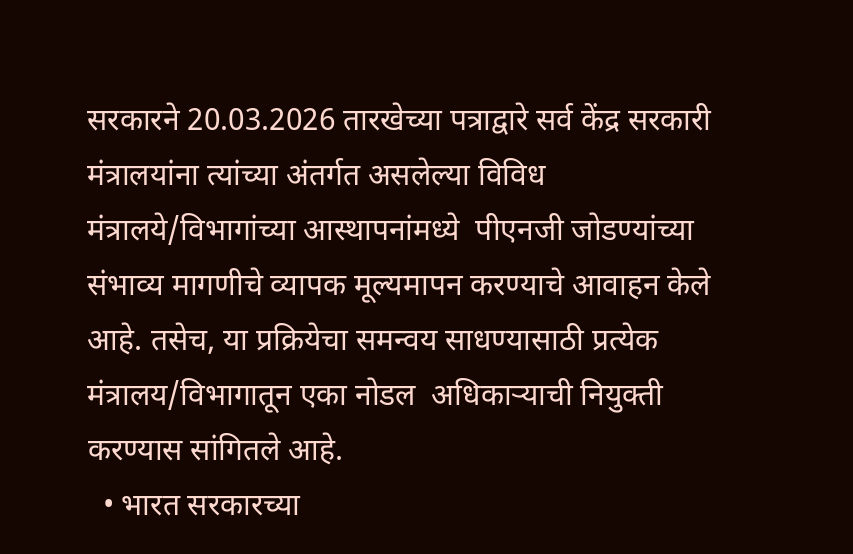सरकारने 20.03.2026 तारखेच्या पत्राद्वारे सर्व केंद्र सरकारी मंत्रालयांना त्यांच्या अंतर्गत असलेल्या विविध मंत्रालये/विभागांच्या आस्थापनांमध्ये  पीएनजी जोडण्यांच्या संभाव्य मागणीचे व्यापक मूल्यमापन करण्याचे आवाहन केले आहे. तसेच, या प्रक्रियेचा समन्वय साधण्यासाठी प्रत्येक मंत्रालय/विभागातून एका नोडल  अधिकाऱ्याची नियुक्ती करण्यास सांगितले आहे.
  • भारत सरकारच्या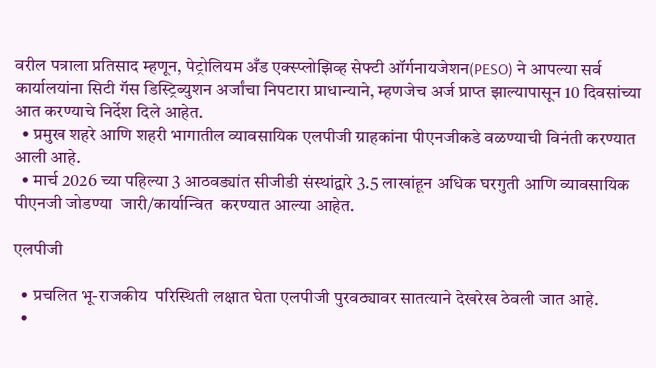वरील पत्राला प्रतिसाद म्हणून, पेट्रोलियम अँड एक्स्प्लोझिव्ह सेफ्टी ऑर्गनायजेशन(PESO) ने आपल्या सर्व कार्यालयांना सिटी गॅस डिस्ट्रिब्युशन अर्जांचा निपटारा प्राधान्याने, म्हणजेच अर्ज प्राप्त झाल्यापासून 10 दिवसांच्या आत करण्याचे निर्देश दिले आहेत.
  • प्रमुख शहरे आणि शहरी भागातील व्यावसायिक एलपीजी ग्राहकांना पीएनजीकडे वळण्याची विनंती करण्यात आली आहे.
  • मार्च 2026 च्या पहिल्या 3 आठवड्यांत सीजीडी संस्थांद्वारे 3.5 लाखांहून अधिक घरगुती आणि व्यावसायिक पीएनजी जोडण्या  जारी/कार्यान्वित  करण्यात आल्या आहेत.

एलपीजी

  • प्रचलित भू-राजकीय  परिस्थिती लक्षात घेता एलपीजी पुरवठ्यावर सातत्याने देखरेख ठेवली जात आहे.
  •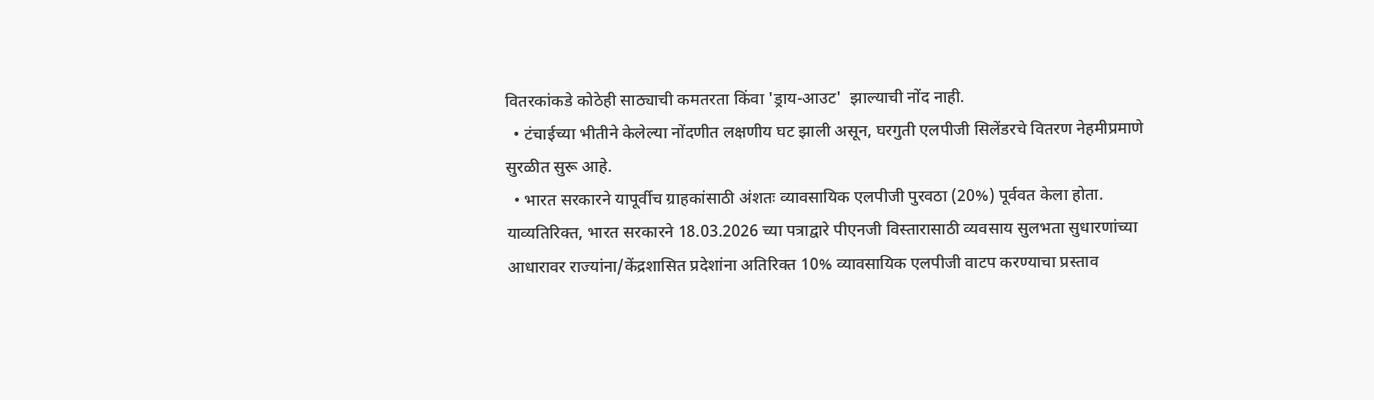वितरकांकडे कोठेही साठ्याची कमतरता किंवा 'ड्राय-आउट'  झाल्याची नोंद नाही.
  • टंचाईच्या भीतीने केलेल्या नोंदणीत लक्षणीय घट झाली असून, घरगुती एलपीजी सिलेंडरचे वितरण नेहमीप्रमाणे सुरळीत सुरू आहे.
  • भारत सरकारने यापूर्वीच ग्राहकांसाठी अंशतः व्यावसायिक एलपीजी पुरवठा (20%) पूर्ववत केला होता. याव्यतिरिक्त, भारत सरकारने 18.03.2026 च्या पत्राद्वारे पीएनजी विस्तारासाठी व्यवसाय सुलभता सुधारणांच्या आधारावर राज्यांना/केंद्रशासित प्रदेशांना अतिरिक्त 10% व्यावसायिक एलपीजी वाटप करण्याचा प्रस्ताव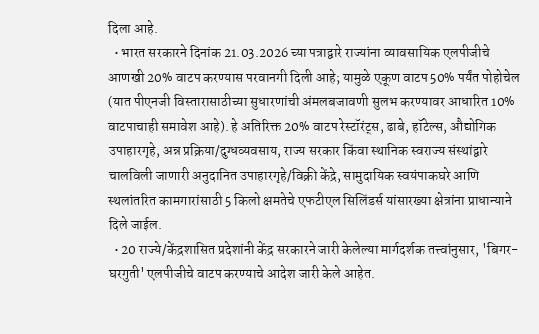दिला आहे.
  • भारत सरकारने दिनांक 21.03.2026 च्या पत्राद्वारे राज्यांना व्यावसायिक एलपीजीचे आणखी 20% वाटप करण्यास परवानगी दिली आहे; यामुळे एकूण वाटप 50% पर्यंत पोहोचेल (यात पीएनजी विस्तारासाठीच्या सुधारणांची अंमलबजावणी सुलभ करण्यावर आधारित 10% वाटपाचाही समावेश आहे). हे अतिरिक्त 20% वाटप रेस्टॉरंट्स, ढाबे, हॉटेल्स, औद्योगिक उपाहारगृहे, अन्न प्रक्रिया/दुग्धव्यवसाय, राज्य सरकार किंवा स्थानिक स्वराज्य संस्थांद्वारे चालविली जाणारी अनुदानित उपाहारगृहे/विक्री केंद्रे, सामुदायिक स्वयंपाकघरे आणि स्थलांतरित कामगारांसाठी 5 किलो क्षमतेचे एफटीएल सिलिंडर्स यांसारख्या क्षेत्रांना प्राधान्याने दिले जाईल.
  • 20 राज्ये/केंद्रशासित प्रदेशांनी केंद्र सरकारने जारी केलेल्या मार्गदर्शक तत्त्वांनुसार, 'बिगर-घरगुती' एलपीजीचे वाटप करण्याचे आदेश जारी केले आहेत.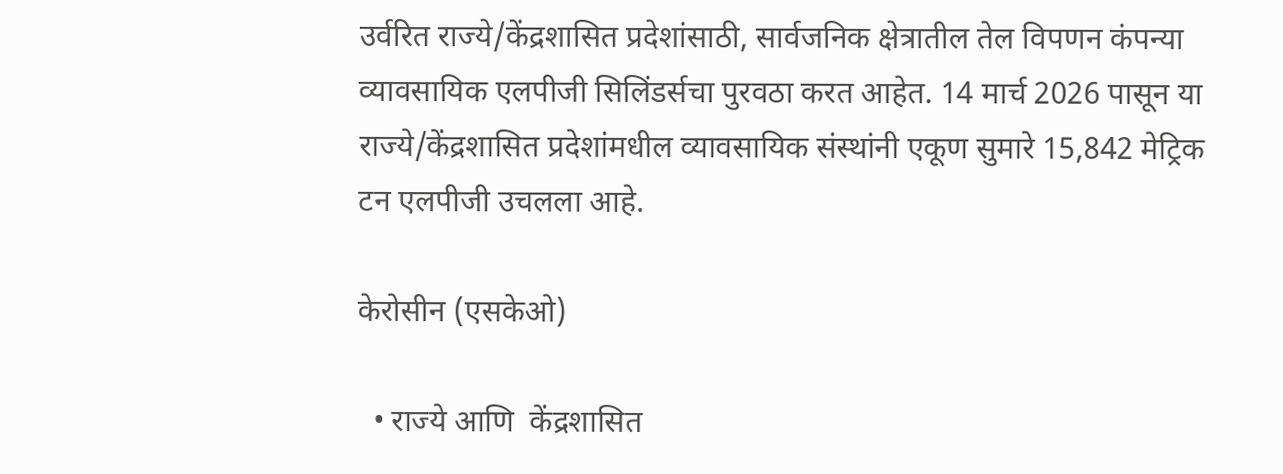उर्वरित राज्ये/केंद्रशासित प्रदेशांसाठी, सार्वजनिक क्षेत्रातील तेल विपणन कंपन्या व्यावसायिक एलपीजी सिलिंडर्सचा पुरवठा करत आहेत. 14 मार्च 2026 पासून या राज्ये/केंद्रशासित प्रदेशांमधील व्यावसायिक संस्थांनी एकूण सुमारे 15,842 मेट्रिक टन एलपीजी उचलला आहे.

केरोसीन (एसकेओ)

  • राज्ये आणि  केंद्रशासित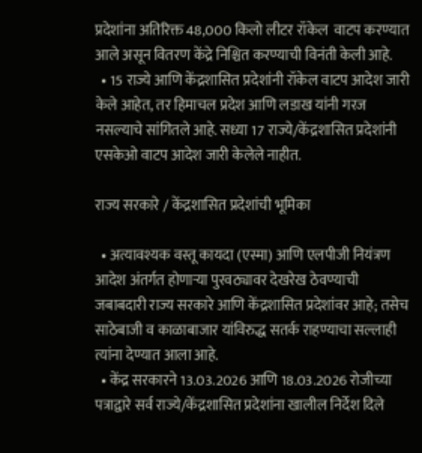प्रदेशांना अतिरिक्त 48,000 किलो लीटर रॉकेल  वाटप करण्यात आले असून वितरण केंद्रे निश्चित करण्याची विनंती केली आहे.
  • 15 राज्ये आणि केंद्रशासित प्रदेशांनी रॉकेल वाटप आदेश जारी केले आहेत, तर हिमाचल प्रदेश आणि लडाख यांनी गरज नसल्याचे सांगितले आहे. सध्या 17 राज्ये/केंद्रशासित प्रदेशांनी एसकेओ वाटप आदेश जारी केलेले नाहीत.

राज्य सरकारे / केंद्रशासित प्रदेशांची भूमिका

  • अत्यावश्यक वस्तू कायदा (एस्मा) आणि एलपीजी नियंत्रण आदेश अंतर्गत होणाऱ्या पुरवठ्यावर देखरेख ठेवण्याची जबाबदारी राज्य सरकारे आणि केंद्रशासित प्रदेशांवर आहे; तसेच साठेबाजी व काळाबाजार यांविरुद्ध सतर्क राहण्याचा सल्लाही त्यांना देण्यात आला आहे.
  • केंद्र सरकारने 13.03.2026 आणि 18.03.2026 रोजीच्या पत्राद्वारे सर्व राज्ये/केंद्रशासित प्रदेशांना खालील निर्देश दिले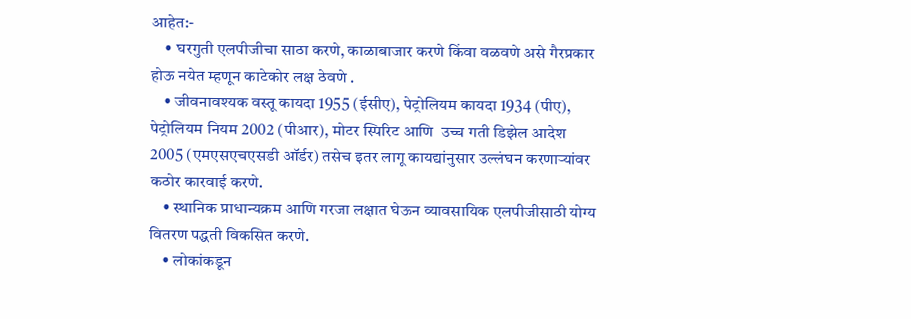आहेत:-
    • घरगुती एलपीजीचा साठा करणे, काळाबाजार करणे किंवा वळवणे असे गैरप्रकार होऊ नयेत म्हणून काटेकोर लक्ष ठेवणे .
    • जीवनावश्यक वस्तू कायदा 1955 (ईसीए), पेट्रोलियम कायदा 1934 (पीए), पेट्रोलियम नियम 2002 (पीआर), मोटर स्पिरिट आणि  उच्च गती डिझेल आदेश 2005 (एमएसएचएसडी ऑर्डर) तसेच इतर लागू कायद्यांनुसार उल्लंघन करणाऱ्यांवर कठोर कारवाई करणे.
    • स्थानिक प्राधान्यक्रम आणि गरजा लक्षात घेऊन व्यावसायिक एलपीजीसाठी योग्य वितरण पद्धती विकसित करणे.
    • लोकांकडून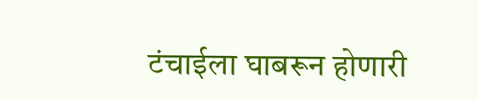टंचाईला घाबरून होणारी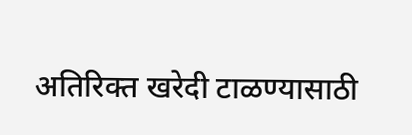अतिरिक्त खरेदी टाळण्यासाठी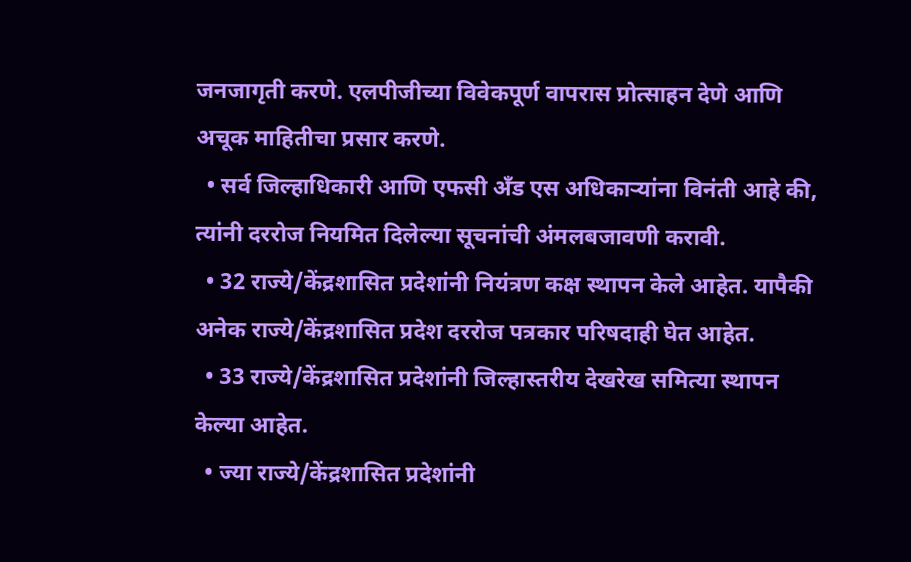जनजागृती करणे. एलपीजीच्या विवेकपूर्ण वापरास प्रोत्साहन देणे आणि अचूक माहितीचा प्रसार करणे.
  • सर्व जिल्हाधिकारी आणि एफसी अँड एस अधिकाऱ्यांना विनंती आहे की, त्यांनी दररोज नियमित दिलेल्या सूचनांची अंमलबजावणी करावी.
  • 32 राज्ये/केंद्रशासित प्रदेशांनी नियंत्रण कक्ष स्थापन केले आहेत. यापैकी अनेक राज्ये/केंद्रशासित प्रदेश दररोज पत्रकार परिषदाही घेत आहेत.
  • 33 राज्ये/केंद्रशासित प्रदेशांनी जिल्हास्तरीय देखरेख समित्या स्थापन केल्या आहेत.
  • ज्या राज्ये/केंद्रशासित प्रदेशांनी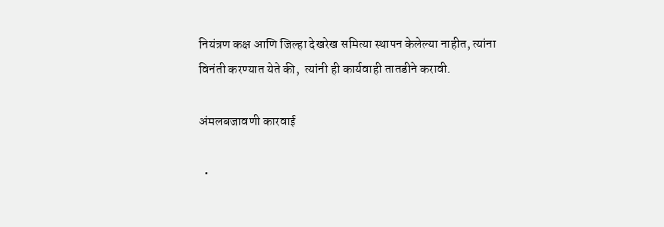नियंत्रण कक्ष आणि जिल्हा देखरेख समित्या स्थापन केलेल्या नाहीत, त्यांना विनंती करण्यात येते की,  त्यांनी ही कार्यवाही तातडीने करावी.

अंमलबजावणी कारवाई

  •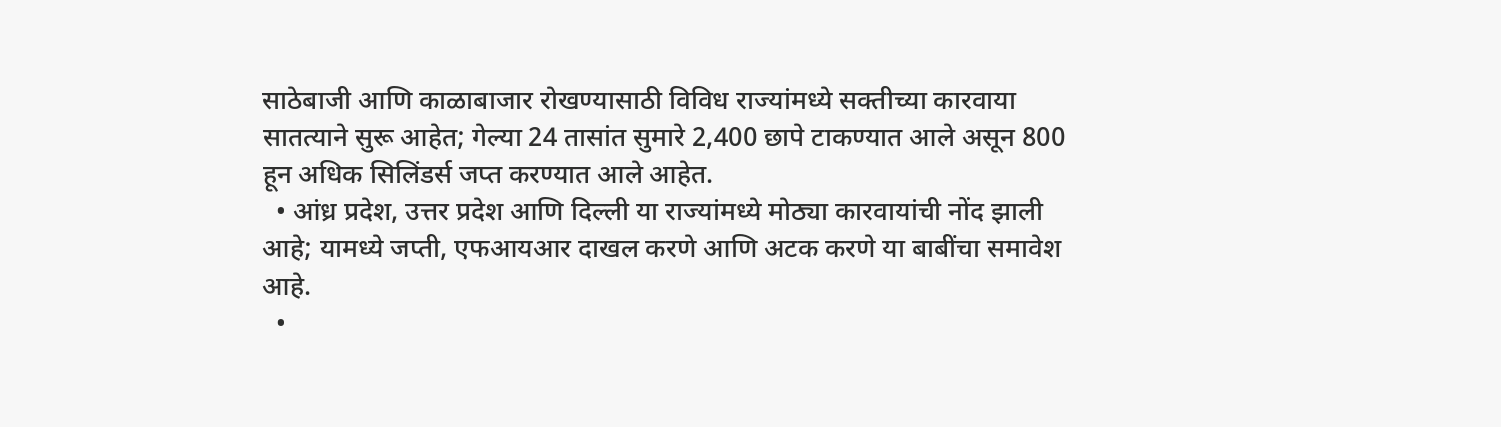साठेबाजी आणि काळाबाजार रोखण्यासाठी विविध राज्यांमध्ये सक्तीच्या कारवाया सातत्याने सुरू आहेत; गेल्या 24 तासांत सुमारे 2,400 छापे टाकण्यात आले असून 800 हून अधिक सिलिंडर्स जप्त करण्यात आले आहेत.
  • आंध्र प्रदेश, उत्तर प्रदेश आणि दिल्ली या राज्यांमध्ये मोठ्या कारवायांची नोंद झाली आहे; यामध्ये जप्ती, एफआयआर दाखल करणे आणि अटक करणे या बाबींचा समावेश आहे.
  •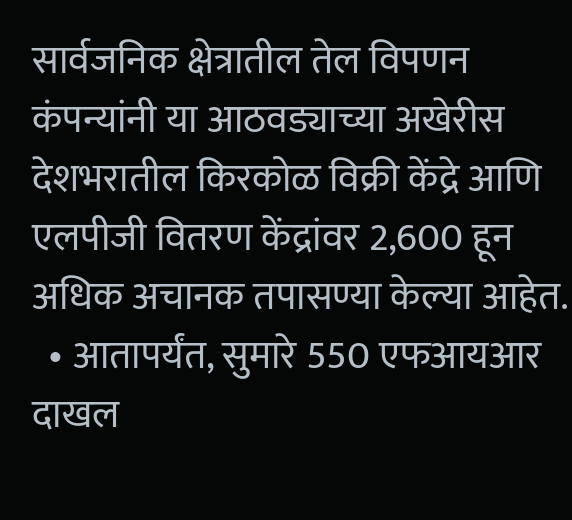सार्वजनिक क्षेत्रातील तेल विपणन कंपन्यांनी या आठवड्याच्या अखेरीस देशभरातील किरकोळ विक्री केंद्रे आणि एलपीजी वितरण केंद्रांवर 2,600 हून अधिक अचानक तपासण्या केल्या आहेत.
  • आतापर्यंत, सुमारे 550 एफआयआर दाखल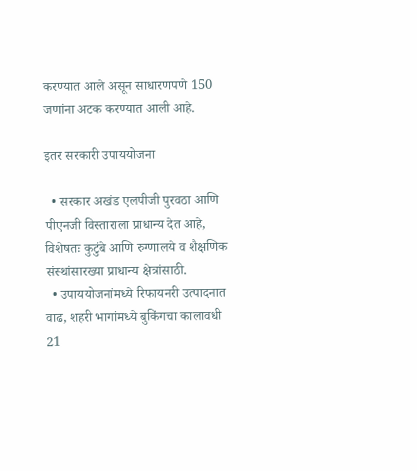करण्यात आले असून साधारणपणे 150 जणांना अटक करण्यात आली आहे.

इतर सरकारी उपाययोजना

  • सरकार अखंड एलपीजी पुरवठा आणि पीएनजी विस्ताराला प्राधान्य देत आहे, विशेषतः कुटुंबे आणि रुग्णालये व शैक्षणिक संस्थांसारख्या प्राधान्य क्षेत्रांसाठी.
  • उपाययोजनांमध्ये रिफायनरी उत्पादनात वाढ, शहरी भागांमध्ये बुकिंगचा कालावधी 21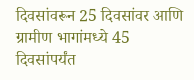दिवसांवरून 25 दिवसांवर आणि ग्रामीण भागांमध्ये 45 दिवसांपर्यंत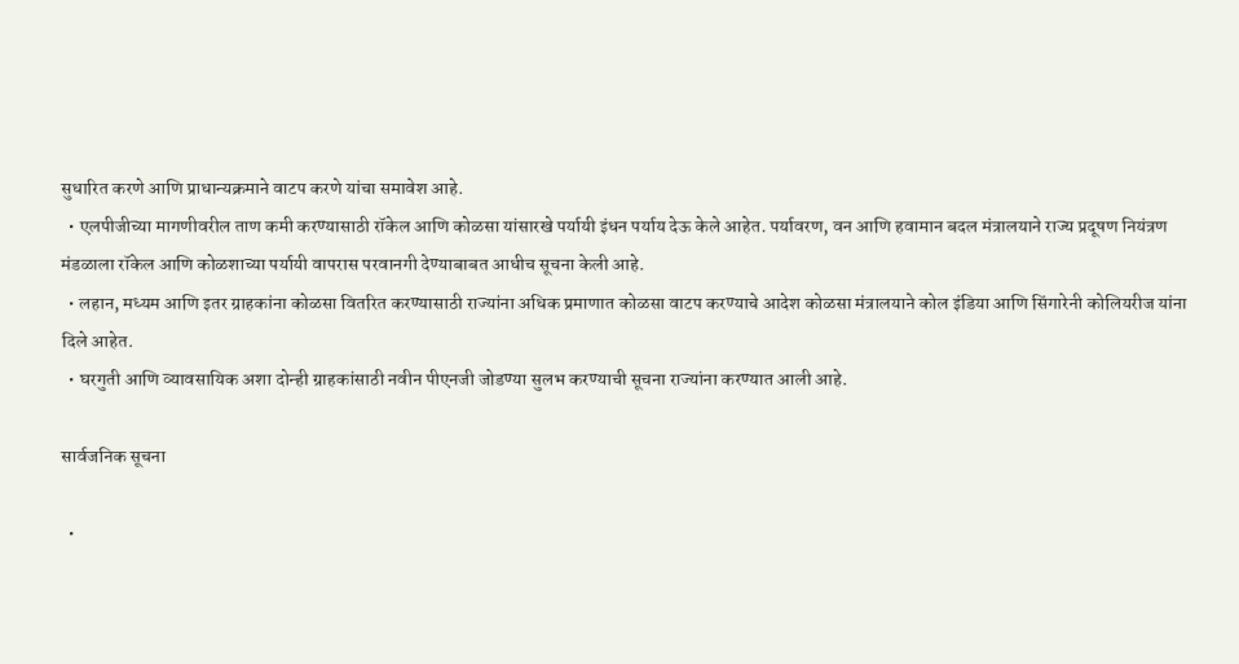सुधारित करणे आणि प्राधान्यक्रमाने वाटप करणे यांचा समावेश आहे.
  • एलपीजीच्या मागणीवरील ताण कमी करण्यासाठी रॉकेल आणि कोळसा यांसारखे पर्यायी इंधन पर्याय देऊ केले आहेत. पर्यावरण, वन आणि हवामान बदल मंत्रालयाने राज्य प्रदूषण नियंत्रण मंडळाला रॉकेल आणि कोळशाच्या पर्यायी वापरास परवानगी देण्याबाबत आधीच सूचना केली आहे.
  • लहान, मध्यम आणि इतर ग्राहकांना कोळसा वितरित करण्यासाठी राज्यांना अधिक प्रमाणात कोळसा वाटप करण्याचे आदेश कोळसा मंत्रालयाने कोल इंडिया आणि सिंगारेनी कोलियरीज यांना  दिले आहेत.
  • घरगुती आणि व्यावसायिक अशा दोन्ही ग्राहकांसाठी नवीन पीएनजी जोडण्या सुलभ करण्याची सूचना राज्यांना करण्यात आली आहे.

सार्वजनिक सूचना

  •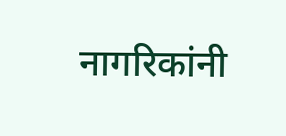नागरिकांनी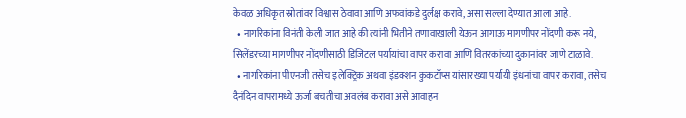केवळ अधिकृत स्रोतांवर विश्वास ठेवावा आणि अफवांकडे दुर्लक्ष करावे, असा सल्ला देण्यात आला आहे.
  • नागरिकांना विनंती केली जात आहे की त्यांनी भितीने तणावाखाली येऊन आगाऊ मागणीपर नोंदणी करू नये, सिलेंडरच्या मागणीपर नोंदणीसाठी डिजिटल पर्यायांचा वापर करावा आणि वितरकांच्या दुकानांवर जाणे टाळावे.
  • नागरिकांना पीएनजी तसेच इलेक्ट्रिक अथवा इंडक्शन कुकटॉप्स यांसारख्या पर्यायी इंधनांचा वापर करावा, तसेच दैनंदिन वापरामध्ये ऊर्जा बचतीचा अवलंब करावा असे आवाहन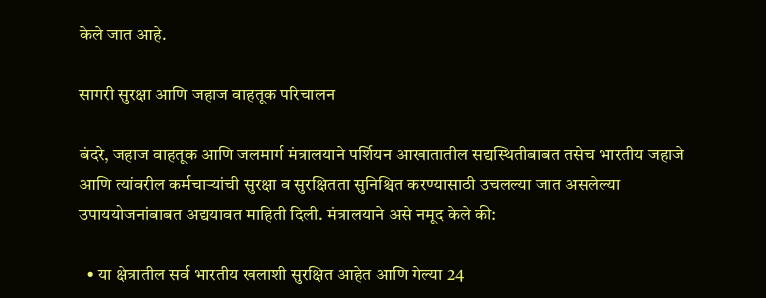केले जात आहे.

सागरी सुरक्षा आणि जहाज वाहतूक परिचालन

बंदरे, जहाज वाहतूक आणि जलमार्ग मंत्रालयाने पर्शियन आखातातील सद्यस्थितीबाबत तसेच भारतीय जहाजे आणि त्यांवरील कर्मचाऱ्यांची सुरक्षा व सुरक्षितता सुनिश्चित करण्यासाठी उचलल्या जात असलेल्या उपाययोजनांबाबत अद्ययावत माहिती दिली. मंत्रालयाने असे नमूद केले की:

  • या क्षेत्रातील सर्व भारतीय खलाशी सुरक्षित आहेत आणि गेल्या 24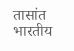तासांत भारतीय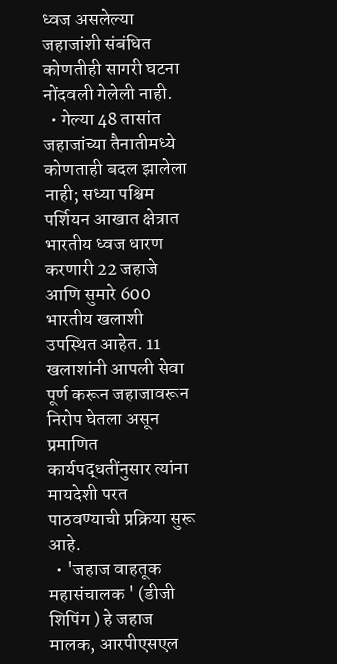ध्वज असलेल्या जहाजांशी संबंधित कोणतीही सागरी घटना नोंदवली गेलेली नाही.
  • गेल्या 48 तासांत जहाजांच्या तैनातीमध्ये कोणताही बदल झालेला नाही; सध्या पश्चिम पर्शियन आखात क्षेत्रात भारतीय ध्वज धारण करणारी 22 जहाजे आणि सुमारे 600 भारतीय खलाशी उपस्थित आहेत. 11 खलाशांनी आपली सेवा पूर्ण करून जहाजावरून निरोप घेतला असून प्रमाणित कार्यपद्धतींनुसार त्यांना मायदेशी परत पाठवण्याची प्रक्रिया सुरू आहे.
  • 'जहाज वाहतूक महासंचालक ' (डीजी शिपिंग ) हे जहाज मालक, आरपीएसएल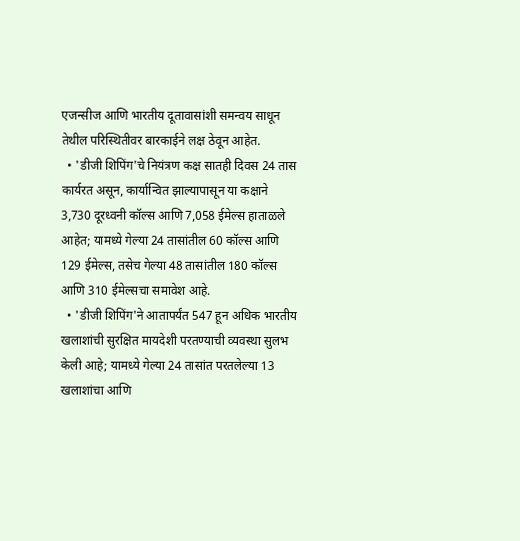एजन्सीज आणि भारतीय दूतावासांशी समन्वय साधून तेथील परिस्थितीवर बारकाईने लक्ष ठेवून आहेत.
  • 'डीजी शिपिंग'चे नियंत्रण कक्ष सातही दिवस 24 तास कार्यरत असून, कार्यान्वित झाल्यापासून या कक्षाने 3,730 दूरध्वनी कॉल्स आणि 7,058 ईमेल्स हाताळले आहेत; यामध्ये गेल्या 24 तासांतील 60 कॉल्स आणि 129 ईमेल्स, तसेच गेल्या 48 तासांतील 180 कॉल्स आणि 310 ईमेल्सचा समावेश आहे.
  • 'डीजी शिपिंग'ने आतापर्यंत 547 हून अधिक भारतीय खलाशांची सुरक्षित मायदेशी परतण्याची व्यवस्था सुलभ केली आहे; यामध्ये गेल्या 24 तासांत परतलेल्या 13 खलाशांचा आणि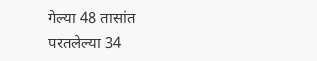गेल्या 48 तासांत परतलेल्या 34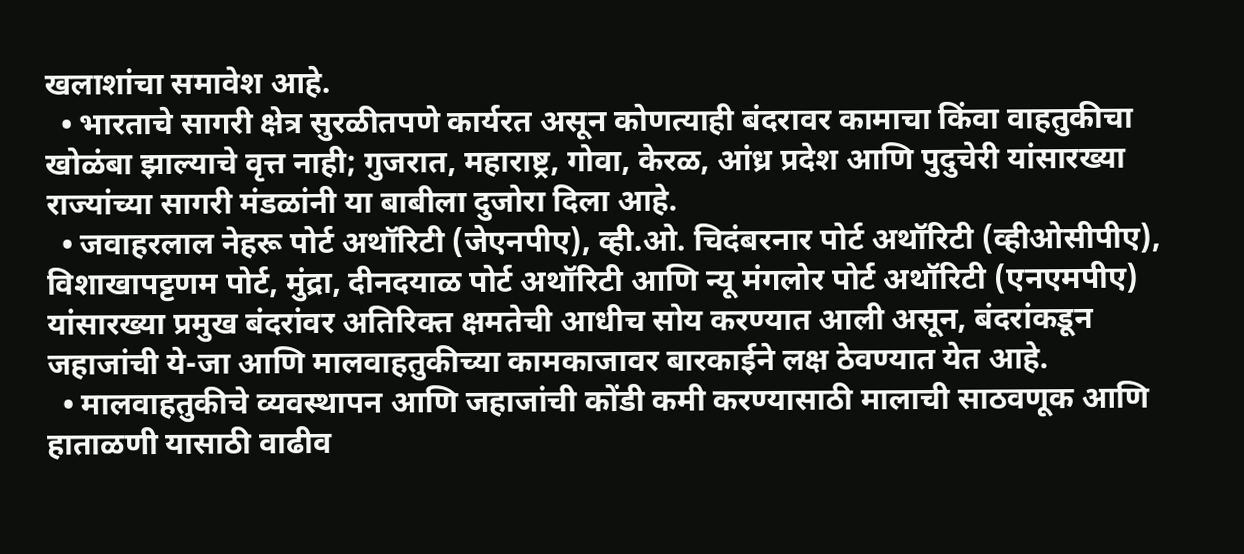खलाशांचा समावेश आहे.
  • भारताचे सागरी क्षेत्र सुरळीतपणे कार्यरत असून कोणत्याही बंदरावर कामाचा किंवा वाहतुकीचा खोळंबा झाल्याचे वृत्त नाही; गुजरात, महाराष्ट्र, गोवा, केरळ, आंध्र प्रदेश आणि पुदुचेरी यांसारख्या राज्यांच्या सागरी मंडळांनी या बाबीला दुजोरा दिला आहे.
  • जवाहरलाल नेहरू पोर्ट अथॉरिटी (जेएनपीए), व्ही.ओ. चिदंबरनार पोर्ट अथॉरिटी (व्हीओसीपीए), विशाखापट्टणम पोर्ट, मुंद्रा, दीनदयाळ पोर्ट अथॉरिटी आणि न्यू मंगलोर पोर्ट अथॉरिटी (एनएमपीए) यांसारख्या प्रमुख बंदरांवर अतिरिक्त क्षमतेची आधीच सोय करण्यात आली असून, बंदरांकडून जहाजांची ये-जा आणि मालवाहतुकीच्या कामकाजावर बारकाईने लक्ष ठेवण्यात येत आहे.
  • मालवाहतुकीचे व्यवस्थापन आणि जहाजांची कोंडी कमी करण्यासाठी मालाची साठवणूक आणि हाताळणी यासाठी वाढीव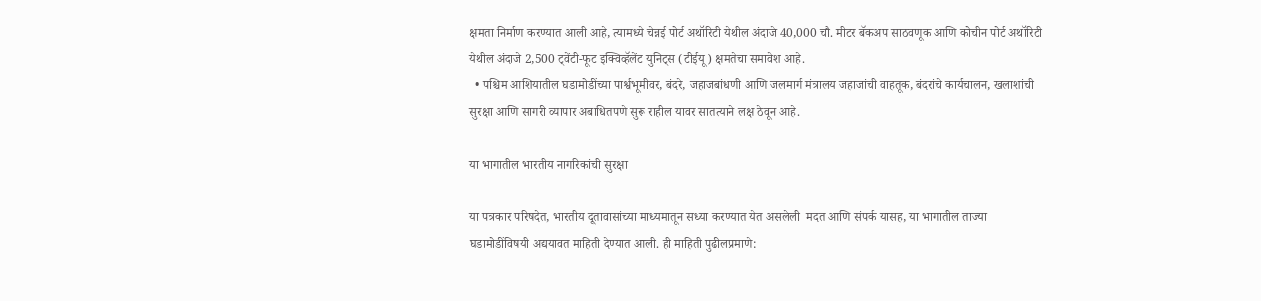क्षमता निर्माण करण्यात आली आहे, त्यामध्ये चेन्नई पोर्ट अथॉरिटी येथील अंदाजे 40,000 चौ. मीटर बॅकअप साठवणूक आणि कोचीन पोर्ट अथॉरिटी येथील अंदाजे 2,500 ट्वेंटी-फूट इक्विव्हॅलेंट युनिट्स (टीईयू) क्षमतेचा समावेश आहे.
  • पश्चिम आशियातील घडामोडींच्या पार्श्वभूमीवर, बंदरे, जहाजबांधणी आणि जलमार्ग मंत्रालय जहाजांची वाहतूक, बंदरांचे कार्यचालन, खलाशांची सुरक्षा आणि सागरी व्यापार अबाधितपणे सुरू राहील यावर सातत्याने लक्ष ठेवून आहे.

या भागातील भारतीय नागरिकांची सुरक्षा

या पत्रकार परिषदेत, भारतीय दूतावासांच्या माध्यमातून सध्या करण्यात येत असलेली  मदत आणि संपर्क यासह, या भागातील ताज्या घडामोडींविषयी अद्ययावत माहिती देण्यात आली. ही माहिती पुढीलप्रमाणे: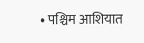• पश्चिम आशियात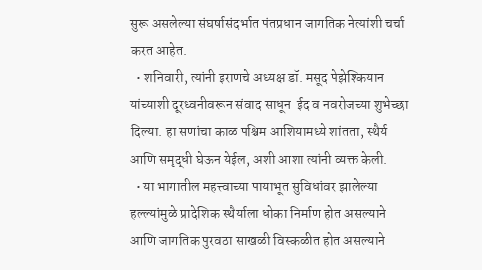सुरू असलेल्या संघर्षासंदर्भात पंतप्रधान जागतिक नेत्यांशी चर्चा करत आहेत.
  • शनिवारी, त्यांनी इराणचे अध्यक्ष डॉ. मसूद पेझेश्कियान यांच्याशी दूरध्वनीवरून संवाद साधून  ईद व नवरोजच्या शुभेच्छा दिल्या. हा सणांचा काळ पश्चिम आशियामध्ये शांतता, स्थैर्य आणि समृद्धी घेऊन येईल, अशी आशा त्यांनी व्यक्त केली.
  • या भागातील महत्त्वाच्या पायाभूत सुविधांवर झालेल्या हल्ल्यांमुळे प्रादेशिक स्थैर्याला धोका निर्माण होत असल्याने आणि जागतिक पुरवठा साखळी विस्कळीत होत असल्याने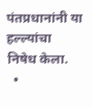पंतप्रधानांनी या हल्ल्यांचा  निषेध केला.
  •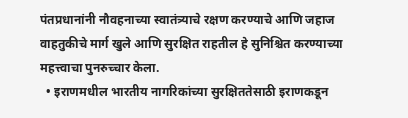पंतप्रधानांनी नौवहनाच्या स्वातंत्र्याचे रक्षण करण्याचे आणि जहाज वाहतुकीचे मार्ग खुले आणि सुरक्षित राहतील हे सुनिश्चित करण्याच्या महत्त्वाचा पुनरुच्चार केला.
  • इराणमधील भारतीय नागरिकांच्या सुरक्षिततेसाठी इराणकडून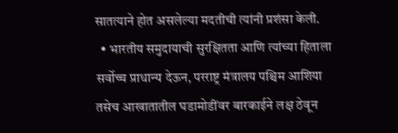सातत्याने होत असलेल्या मदतीची त्यांनी प्रशंसा केली.
  • भारतीय समुदायाची सुरक्षितता आणि त्यांच्या हिताला सर्वोच्च प्राधान्य देऊन, परराष्ट्र मंत्रालय पश्चिम आशिया तसेच आखातातील घडामोडींवर बारकाईने लक्ष ठेवून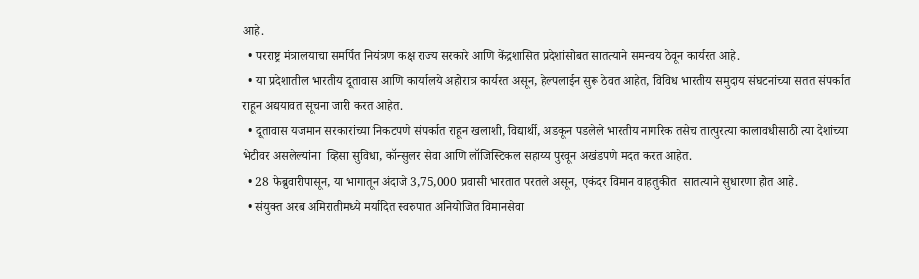आहे.
  • परराष्ट्र मंत्रालयाचा समर्पित नियंत्रण कक्ष राज्य सरकारे आणि केंद्रशासित प्रदेशांसोबत सातत्याने समन्वय ठेवून कार्यरत आहे.
  • या प्रदेशातील भारतीय दूतावास आणि कार्यालये अहोरात्र कार्यरत असून, हेल्पलाईन सुरू ठेवत आहेत, विविध भारतीय समुदाय संघटनांच्या सतत संपर्कात राहून अद्ययावत सूचना जारी करत आहेत.
  • दूतावास यजमान सरकारांच्या निकटपणे संपर्कात राहून खलाशी, विद्यार्थी, अडकून पडलेले भारतीय नागरिक तसेच तात्पुरत्या कालावधीसाठी त्या देशांच्या भेटीवर असलेल्यांना  व्हिसा सुविधा, कॉन्सुलर सेवा आणि लॉजिस्टिकल सहाय्य पुरवून अखंडपणे मदत करत आहेत.
  • 28 फेब्रुवारीपासून, या भागातून अंदाजे 3,75,000 प्रवासी भारतात परतले असून, एकंदर विमान वाहतुकीत  सातत्याने सुधारणा होत आहे.
  • संयुक्त अरब अमिरातीमध्ये मर्यादित स्वरुपात अनियोजित विमानसेवा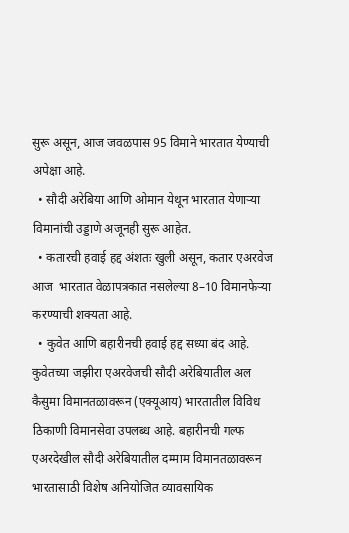सुरू असून, आज जवळपास 95 विमाने भारतात येण्याची  अपेक्षा आहे.
  • सौदी अरेबिया आणि ओमान येथून भारतात येणाऱ्या विमानांची उड्डाणे अजूनही सुरू आहेत.
  • कतारची हवाई हद्द अंशतः खुली असून, कतार एअरवेज आज  भारतात वेळापत्रकात नसलेल्या 8–10 विमानफेऱ्या करण्याची शक्यता आहे.
  • कुवेत आणि बहारीनची हवाई हद्द सध्या बंद आहे. कुवेतच्या जझीरा एअरवेजची सौदी अरेबियातील अल कैसुमा विमानतळावरून (एक्यूआय) भारतातील विविध ठिकाणी विमानसेवा उपलब्ध आहे. बहारीनची गल्फ एअरदेखील सौदी अरेबियातील दम्माम विमानतळावरून भारतासाठी विशेष अनियोजित व्यावसायिक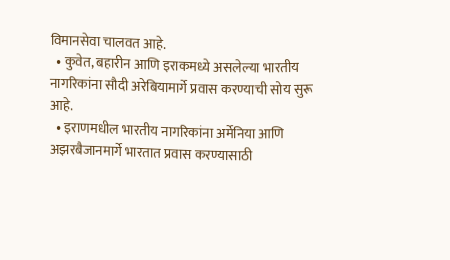विमानसेवा चालवत आहे.
  • कुवेत, बहारीन आणि इराकमध्ये असलेल्या भारतीय नागरिकांना सौदी अरेबियामार्गे प्रवास करण्याची सोय सुरू आहे.
  • इराणमधील भारतीय नागरिकांना अर्मेनिया आणि अझरबैजानमार्गे भारतात प्रवास करण्यासाठी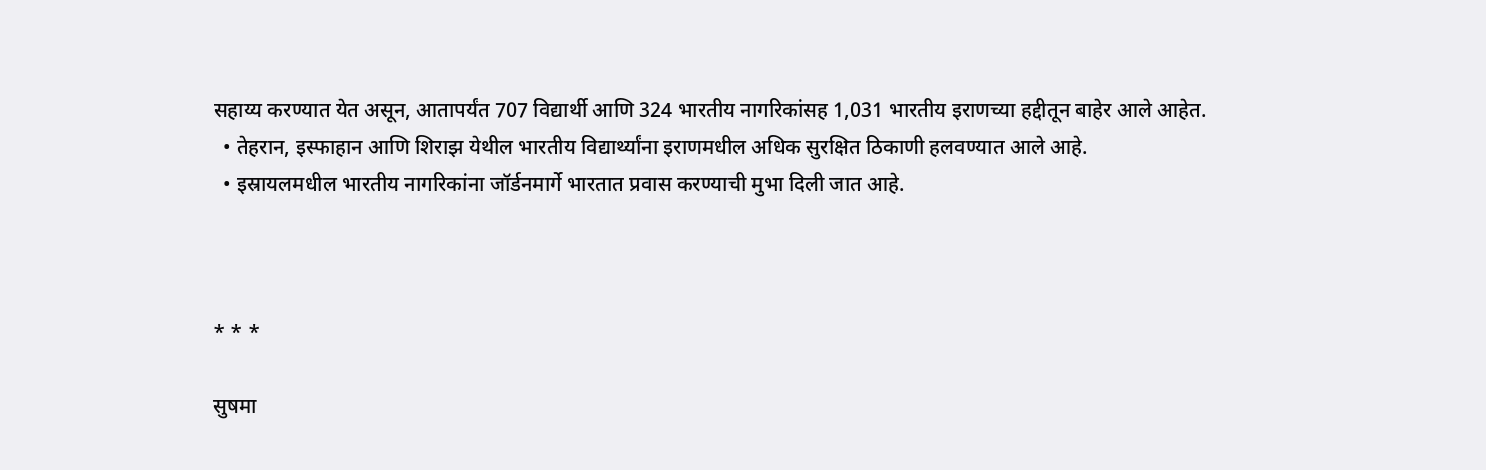सहाय्य करण्यात येत असून, आतापर्यंत 707 विद्यार्थी आणि 324 भारतीय नागरिकांसह 1,031 भारतीय इराणच्या हद्दीतून बाहेर आले आहेत.
  • तेहरान, इस्फाहान आणि शिराझ येथील भारतीय विद्यार्थ्यांना इराणमधील अधिक सुरक्षित ठिकाणी हलवण्यात आले आहे.
  • इस्रायलमधील भारतीय नागरिकांना जॉर्डनमार्गे भारतात प्रवास करण्याची मुभा दिली जात आहे.



* * *

सुषमा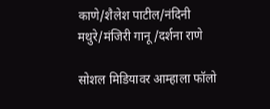काणे/शैलेश पाटील/नंदिनी मथुरे/मंजिरी गानू/दर्शना राणे

सोशल मिडियावर आम्हाला फॉलो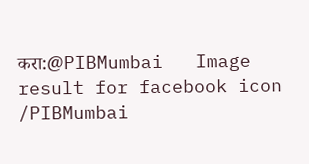करा:@PIBMumbai   Image result for facebook icon /PIBMumbai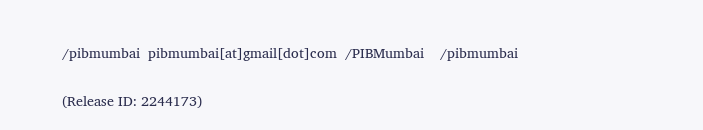/pibmumbai  pibmumbai[at]gmail[dot]com  /PIBMumbai    /pibmumbai


(Release ID: 2244173)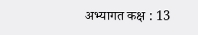अभ्यागत कक्ष : 13